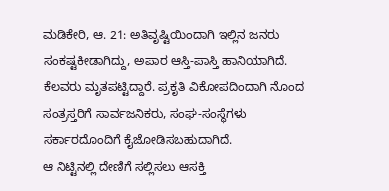ಮಡಿಕೇರಿ, ಆ. 21: ಅತಿವೃಷ್ಟಿಯಿಂದಾಗಿ ಇಲ್ಲಿನ ಜನರು ಸಂಕಷ್ಟಕೀಡಾಗಿದ್ದು, ಅಪಾರ ಆಸ್ತಿ-ಪಾಸ್ತಿ ಹಾನಿಯಾಗಿದೆ. ಕೆಲವರು ಮೃತಪಟ್ಟಿದ್ದಾರೆ. ಪ್ರಕೃತಿ ವಿಕೋಪದಿಂದಾಗಿ ನೊಂದ ಸಂತ್ರಸ್ತರಿಗೆ ಸಾರ್ವಜನಿಕರು, ಸಂಘ-ಸಂಸ್ಥೆಗಳು ಸರ್ಕಾರದೊಂದಿಗೆ ಕೈಜೋಡಿಸಬಹುದಾಗಿದೆ.
ಆ ನಿಟ್ಟಿನಲ್ಲಿ ದೇಣಿಗೆ ಸಲ್ಲಿಸಲು ಆಸಕ್ತಿ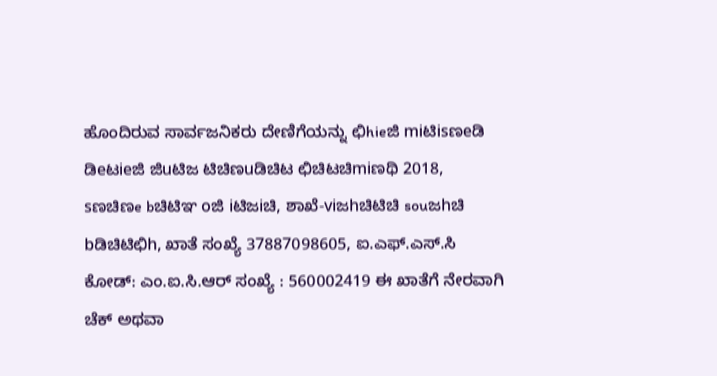ಹೊಂದಿರುವ ಸಾರ್ವಜನಿಕರು ದೇಣಿಗೆಯನ್ನು ಛಿhieಜಿ miಟಿisಣeಡಿ ಡಿeಟieಜಿ ಜಿuಟಿಜ ಟಿಚಿಣuಡಿಚಿಟ ಛಿಚಿಟಚಿmiಣಥಿ 2018, sಣಚಿಣe bಚಿಟಿಞ oಜಿ iಟಿಜiಚಿ, ಶಾಖೆ-viಜhಚಿಟಿಚಿ souಜhಚಿ bಡಿಚಿಟಿಛಿh, ಖಾತೆ ಸಂಖ್ಯೆ 37887098605, ಐ.ಎಫ್.ಎಸ್.ಸಿ ಕೋಡ್: ಎಂ.ಐ.ಸಿ.ಆರ್ ಸಂಖ್ಯೆ : 560002419 ಈ ಖಾತೆಗೆ ನೇರವಾಗಿ ಚೆಕ್ ಅಥವಾ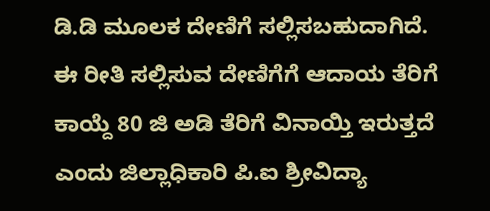ಡಿ.ಡಿ ಮೂಲಕ ದೇಣಿಗೆ ಸಲ್ಲಿಸಬಹುದಾಗಿದೆ. ಈ ರೀತಿ ಸಲ್ಲಿಸುವ ದೇಣಿಗೆಗೆ ಆದಾಯ ತೆರಿಗೆ ಕಾಯ್ದೆ 80 ಜಿ ಅಡಿ ತೆರಿಗೆ ವಿನಾಯ್ತಿ ಇರುತ್ತದೆ ಎಂದು ಜಿಲ್ಲಾಧಿಕಾರಿ ಪಿ.ಐ ಶ್ರೀವಿದ್ಯಾ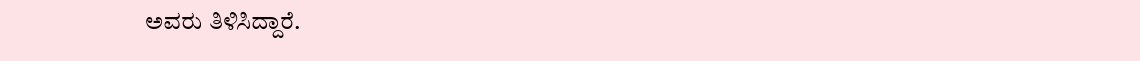ಅವರು ತಿಳಿಸಿದ್ದಾರೆ.